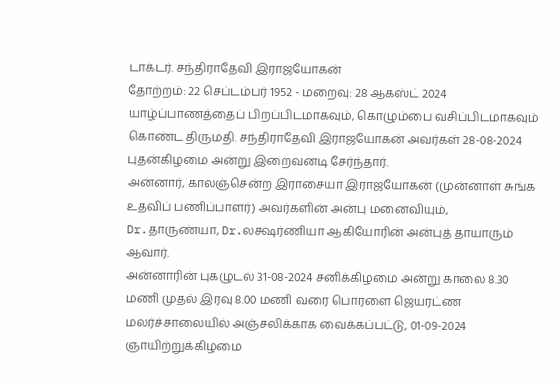டாக்டர். சந்திராதேவி இராஜயோகன்
தோற்றம்: 22 செப்டம்பர் 1952 - மறைவு: 28 ஆகஸ்ட் 2024
யாழ்ப்பாணத்தைப் பிறப்பிடமாகவும், கொழும்பை வசிப்பிடமாகவும் கொண்ட திருமதி. சந்திராதேவி இராஜயோகன் அவர்கள் 28-08-2024 புதன்கிழமை அன்று இறைவனடி சேர்ந்தார்.
அன்னார், காலஞ்சென்ற இராசையா இராஜயோகன் (முன்னாள் சுங்க உதவிப் பணிப்பாளர்) அவர்களின் அன்பு மனைவியும்,
Dr.தாருண்யா, Dr.லக்ஷர்ணியா ஆகியோரின் அன்புத் தாயாரும் ஆவார்.
அன்னாரின் புகழுடல் 31-08-2024 சனிக்கிழமை அன்று காலை 8.30 மணி முதல் இரவு 8.00 மணி வரை பொரளை ஜெயரட்ண மலர்ச்சாலையில் அஞ்சலிக்காக வைக்கப்பட்டு, 01-09-2024 ஞாயிற்றுக்கிழமை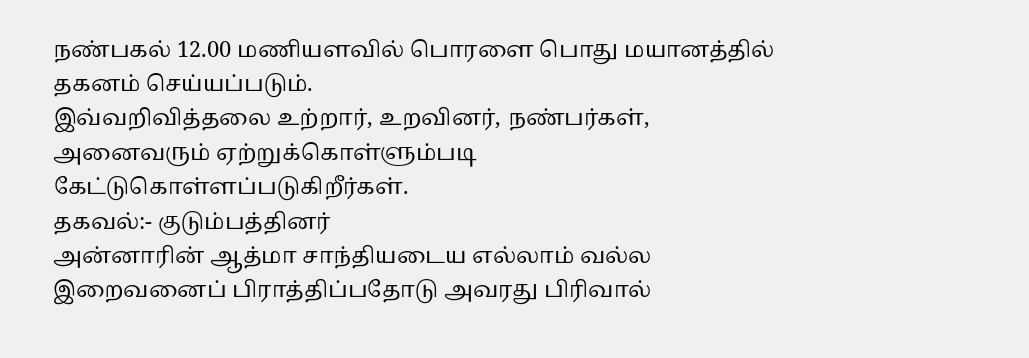நண்பகல் 12.00 மணியளவில் பொரளை பொது மயானத்தில் தகனம் செய்யப்படும்.
இவ்வறிவித்தலை உற்றார், உறவினர், நண்பர்கள், அனைவரும் ஏற்றுக்கொள்ளும்படி கேட்டுகொள்ளப்படுகிறீர்கள்.
தகவல்:- குடும்பத்தினர்
அன்னாரின் ஆத்மா சாந்தியடைய எல்லாம் வல்ல இறைவனைப் பிராத்திப்பதோடு அவரது பிரிவால்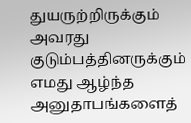துயருற்றிருக்கும் அவரது குடும்பத்தினருக்கும் எமது ஆழ்ந்த அனுதாபங்களைத்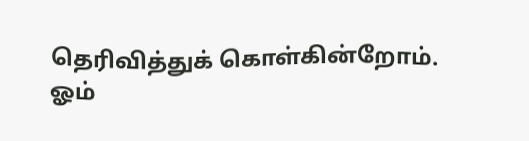தெரிவித்துக் கொள்கின்றோம்.
ஓம்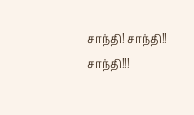சாந்தி! சாந்தி!! சாந்தி!!!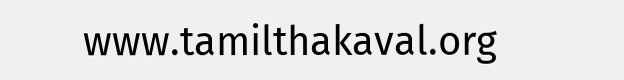www.tamilthakaval.org